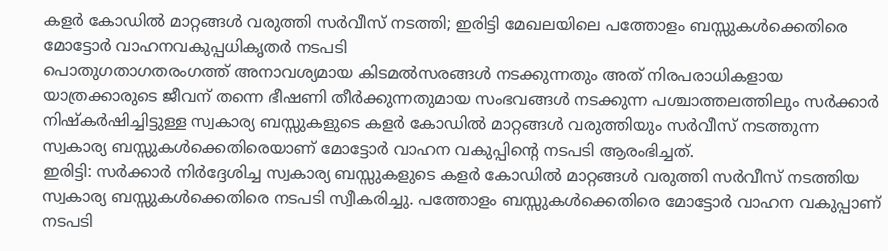കളർ കോഡിൽ മാറ്റങ്ങൾ വരുത്തി സർവീസ് നടത്തി; ഇരിട്ടി മേഖലയിലെ പത്തോളം ബസ്സുകൾക്കെതിരെ മോട്ടോർ വാഹനവകുപ്പധികൃതർ നടപടി
പൊതുഗതാഗതരംഗത്ത് അനാവശ്യമായ കിടമൽസരങ്ങൾ നടക്കുന്നതും അത് നിരപരാധികളായ യാത്രക്കാരുടെ ജീവന് തന്നെ ഭീഷണി തീർക്കുന്നതുമായ സംഭവങ്ങൾ നടക്കുന്ന പശ്ചാത്തലത്തിലും സർക്കാർ നിഷ്കർഷിച്ചിട്ടുള്ള സ്വകാര്യ ബസ്സുകളുടെ കളർ കോഡിൽ മാറ്റങ്ങൾ വരുത്തിയും സർവീസ് നടത്തുന്ന സ്വകാര്യ ബസ്സുകൾക്കെതിരെയാണ് മോട്ടോർ വാഹന വകുപ്പിന്റെ നടപടി ആരംഭിച്ചത്.
ഇരിട്ടി: സർക്കാർ നിർദ്ദേശിച്ച സ്വകാര്യ ബസ്സുകളുടെ കളർ കോഡിൽ മാറ്റങ്ങൾ വരുത്തി സർവീസ് നടത്തിയ സ്വകാര്യ ബസ്സുകൾക്കെതിരെ നടപടി സ്വീകരിച്ചു. പത്തോളം ബസ്സുകൾക്കെതിരെ മോട്ടോർ വാഹന വകുപ്പാണ് നടപടി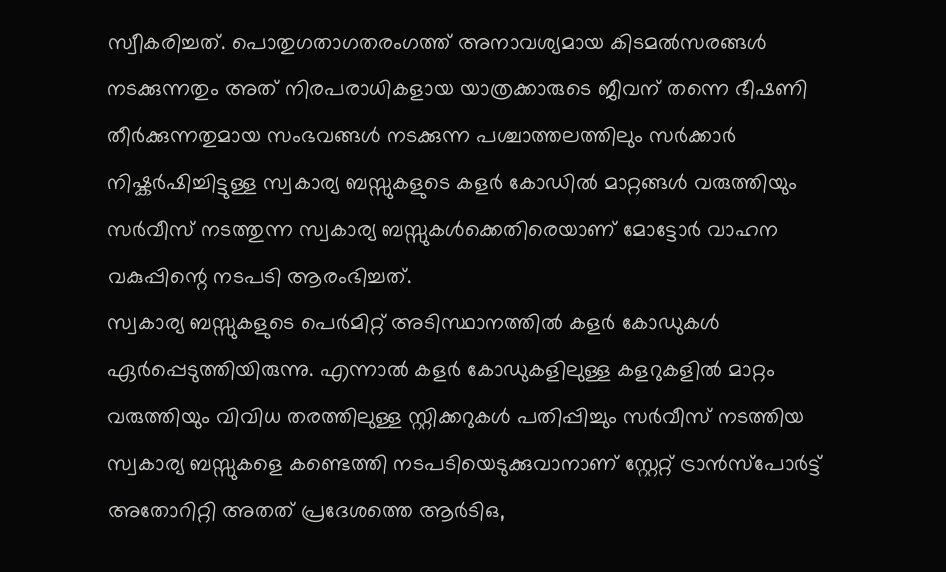സ്വീകരിച്ചത്. പൊതുഗതാഗതരംഗത്ത് അനാവശ്യമായ കിടമൽസരങ്ങൾ നടക്കുന്നതും അത് നിരപരാധികളായ യാത്രക്കാരുടെ ജീവന് തന്നെ ഭീഷണി തീർക്കുന്നതുമായ സംഭവങ്ങൾ നടക്കുന്ന പശ്ചാത്തലത്തിലും സർക്കാർ നിഷ്കർഷിച്ചിട്ടുള്ള സ്വകാര്യ ബസ്സുകളുടെ കളർ കോഡിൽ മാറ്റങ്ങൾ വരുത്തിയും സർവീസ് നടത്തുന്ന സ്വകാര്യ ബസ്സുകൾക്കെതിരെയാണ് മോട്ടോർ വാഹന വകുപ്പിന്റെ നടപടി ആരംഭിച്ചത്.
സ്വകാര്യ ബസ്സുകളുടെ പെർമിറ്റ് അടിസ്ഥാനത്തിൽ കളർ കോഡുകൾ ഏർപ്പെടുത്തിയിരുന്നു. എന്നാൽ കളർ കോഡുകളിലുള്ള കളറുകളിൽ മാറ്റം വരുത്തിയും വിവിധ തരത്തിലുള്ള സ്റ്റിക്കറുകൾ പതിപ്പിച്ചും സർവീസ് നടത്തിയ സ്വകാര്യ ബസ്സുകളെ കണ്ടെത്തി നടപടിയെടുക്കുവാനാണ് സ്റ്റേറ്റ് ട്രാൻസ്പോർട്ട് അതോറിറ്റി അതത് പ്രദേശത്തെ ആർടിഒ,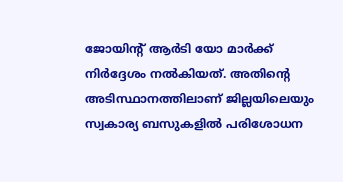ജോയിന്റ് ആർടി യോ മാർക്ക് നിർദ്ദേശം നൽകിയത്. അതിന്റെ അടിസ്ഥാനത്തിലാണ് ജില്ലയിലെയും സ്വകാര്യ ബസുകളിൽ പരിശോധന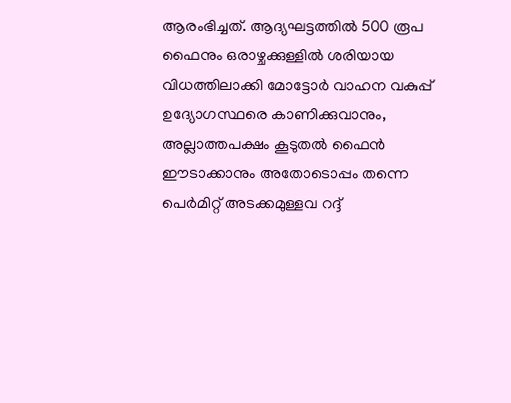ആരംഭിച്ചത്. ആദ്യഘട്ടത്തിൽ 500 രൂപ ഫൈനും ഒരാഴ്ചക്കുള്ളിൽ ശരിയായ വിധത്തിലാക്കി മോട്ടോർ വാഹന വകുപ്പ് ഉദ്യോഗസ്ഥരെ കാണിക്കുവാനും, അല്ലാത്തപക്ഷം കൂടുതൽ ഫൈൻ ഈടാക്കാനും അതോടൊപ്പം തന്നെ പെർമിറ്റ് അടക്കമുള്ളവ റദ്ദ്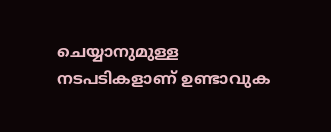ചെയ്യാനുമുള്ള നടപടികളാണ് ഉണ്ടാവുക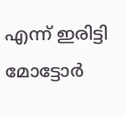എന്ന് ഇരിട്ടി മോട്ടോർ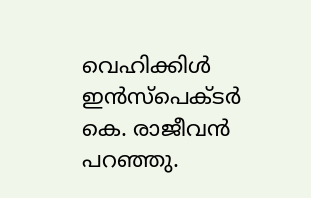വെഹിക്കിൾ ഇൻസ്പെക്ടർ കെ. രാജീവൻ പറഞ്ഞു.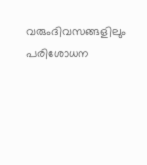വരുംദിവസങ്ങളിലും പരിശോധന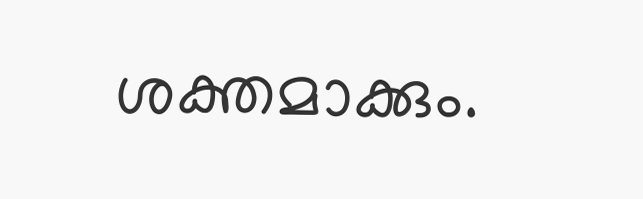ശക്തമാക്കും.